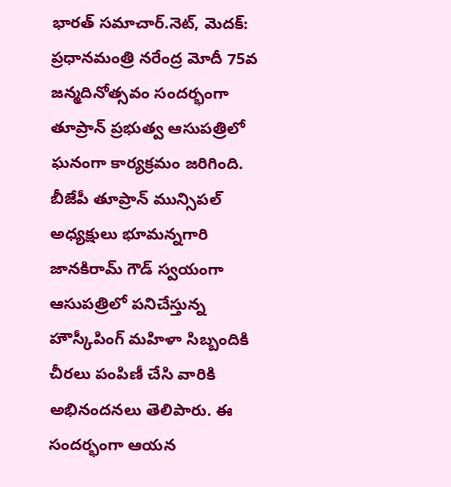భారత్ సమాచార్.నెట్, మెదక్: ప్రధానమంత్రి నరేంద్ర మోదీ 75వ జన్మదినోత్సవం సందర్భంగా తూప్రాన్ ప్రభుత్వ ఆసుపత్రిలో ఘనంగా కార్యక్రమం జరిగింది. బీజేపీ తూప్రాన్ మున్సిపల్ అధ్యక్షులు భూమన్నగారి జానకిరామ్ గౌడ్ స్వయంగా ఆసుపత్రిలో పనిచేస్తున్న హౌస్కీపింగ్ మహిళా సిబ్బందికి చీరలు పంపిణీ చేసి వారికి అభినందనలు తెలిపారు. ఈ సందర్భంగా ఆయన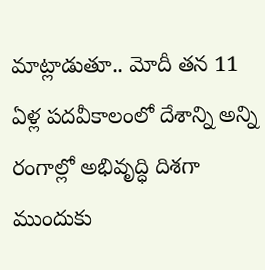మాట్లాడుతూ.. మోదీ తన 11 ఏళ్ల పదవీకాలంలో దేశాన్ని అన్ని రంగాల్లో అభివృద్ధి దిశగా ముందుకు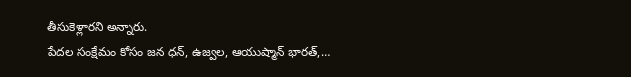తీసుకెళ్లారని అన్నారు.
పేదల సంక్షేమం కోసం జన ధన్, ఉజ్వల, ఆయుష్మాన్ భారత్,…